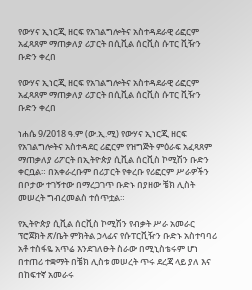የውሃና ኢነርጂ ዘርፍ የአገልግሎትና አስተዳደራዊ ሪፎርም አፈጻጸም ማጠቃለያ ሪፓርት በሲቪል ሰርቪስ ሱፐር ቪዥን ቡድን ቀረበ

የውሃና ኢነርጂ ዘርፍ የአገልግሎትና አስተዳደራዊ ሪፎርም አፈጻጸም ማጠቃለያ ሪፓርት በሲቪል ሰርቪስ ሱፐር ቪዥን ቡድን ቀረበ

ነሐሴ 9/2018 ዓ.ም (ው.ኢ.ሚ) የውሃና ኢነርጂ ዘርፍ የአገልግሎትና አስተዳደር ሪፎርም የዝግጅት ምዕራፍ አፈጻጸም ማጠቃለያ ሪፖርት በኢትዮጵያ ሲቪል ሰርቪስ ኮሚሽን ቡድን ቀርቧል። በአቀራረቡም በሪፓርት የቀረቡ የሪፎርም ሥራዎችን በቦታው ተገኝተው በማረጋገጥ ቡድኑ በያዘው ቼክ ሊስት መሠረት ግብረመልስ ተሰጥቷል።

የኢትዮጵያ ሲቪል ሰርቪስ ኮሚሽን የብቃት ሥራ አመራር ፕሮጀክት ጽ/ቤት ምክትል ኃላፊና የሱፐርቪዥን ቡድኑ አስተባባሪ አቶ ተስፋዬ አጥሬ እንደገለፁት ስራው በሚኒስቴሩም ሆነ በተጠሪ ተቋማት በቼክ ሊስቱ መሠረት ጥሩ ደረጃ ላይ ያለ እና በከፍተኛ አመራሩ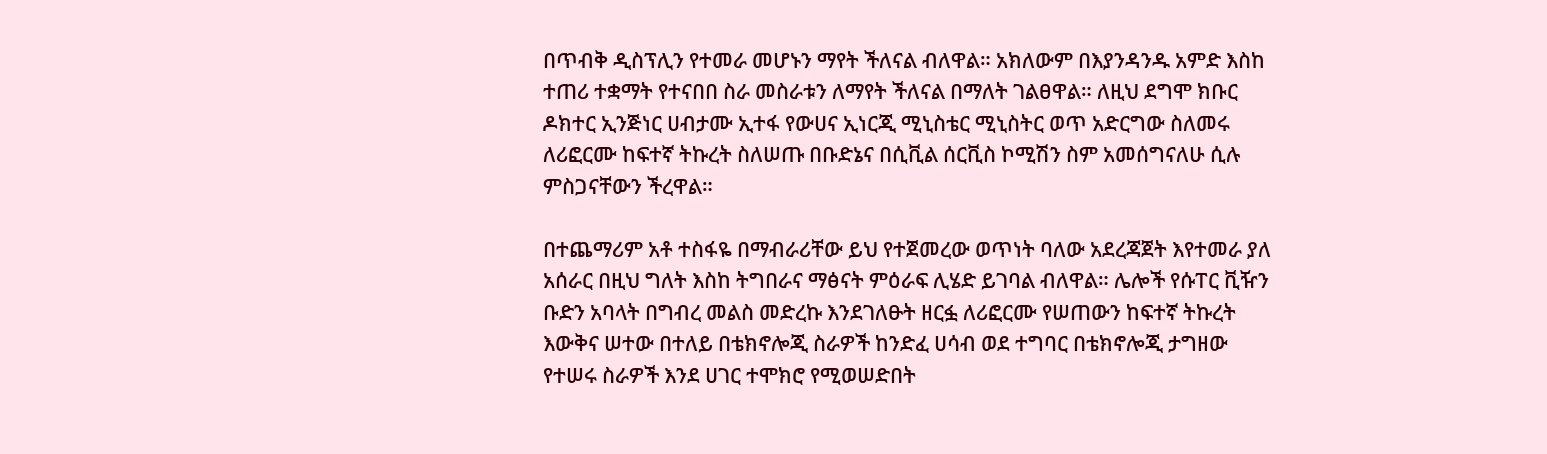በጥብቅ ዲስፕሊን የተመራ መሆኑን ማየት ችለናል ብለዋል። አክለውም በእያንዳንዱ አምድ እስከ ተጠሪ ተቋማት የተናበበ ስራ መስራቱን ለማየት ችለናል በማለት ገልፀዋል። ለዚህ ደግሞ ክቡር ዶክተር ኢንጅነር ሀብታሙ ኢተፋ የውሀና ኢነርጂ ሚኒስቴር ሚኒስትር ወጥ አድርግው ስለመሩ ለሪፎርሙ ከፍተኛ ትኩረት ስለሠጡ በቡድኔና በሲቪል ሰርቪስ ኮሚሽን ስም አመሰግናለሁ ሲሉ ምስጋናቸውን ችረዋል።

በተጨማሪም አቶ ተስፋዬ በማብራሪቸው ይህ የተጀመረው ወጥነት ባለው አደረጃጀት እየተመራ ያለ አሰራር በዚህ ግለት እስከ ትግበራና ማፅናት ምዕራፍ ሊሄድ ይገባል ብለዋል። ሌሎች የሱፐር ቪዥን ቡድን አባላት በግብረ መልስ መድረኩ እንደገለፁት ዘርፏ ለሪፎርሙ የሠጠውን ከፍተኛ ትኩረት እውቅና ሠተው በተለይ በቴክኖሎጂ ስራዎች ከንድፈ ሀሳብ ወደ ተግባር በቴክኖሎጂ ታግዘው የተሠሩ ስራዎች እንደ ሀገር ተሞክሮ የሚወሠድበት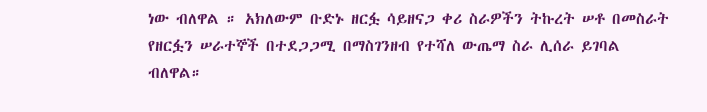ነው ብለዋል ። አክለውም ቡድኑ ዘርፏ ሳይዘናጋ ቀሪ ስራዎችን ትኩረት ሠቶ በመስራት የዘርፏን ሠራተኞች በተደጋጋሚ በማስገንዘብ የተሻለ ውጤማ ስራ ሊሰራ ይገባል ብለዋል።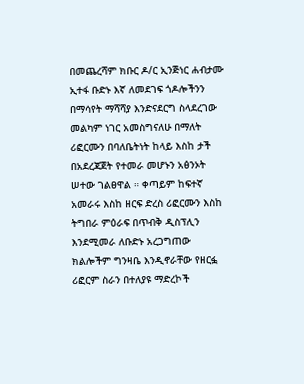በመጨረሻም ክቡር ዶ/ር ኢንጅነር ሐብታሙ ኢተፋ ቡድኑ እኛ ለመደገፍ ጎዶሎችንን በማሳየት ማሻሻያ እንድናደርግ ስላደረገው መልካም ነገር አመስግናለሁ በማለት ሪፎርሙን በባለቤትነት ከላይ እስከ ታች በአደረጃጀት የተመራ መሆኑን አፅንኦት ሠተው ገልፀዋል ። ቀጣይም ከፍተኛ አመራሩ እስከ ዘርፍ ድረስ ሪፎርሙን እስከ ትግበራ ምዕራፍ በጥብቅ ዲስፕሊን እንደሚመራ ለቡድኑ አረጋግጠው ክልሎችም ግንዛቤ እንዲኖራቸው የዘርፏ ሪፎርም ስራን በተለያዩ ማድረኮች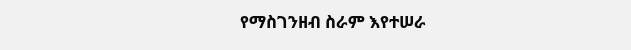የማስገንዘብ ስራም እየተሠራ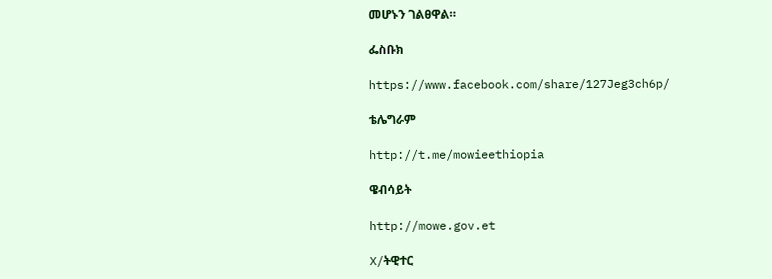መሆኑን ገልፀዋል።

ፌስቡክ

https://www.facebook.com/share/127Jeg3ch6p/

ቴሌግራም

http://t.me/mowieethiopia

ዌብሳይት

http://mowe.gov.et

X/ትዊተር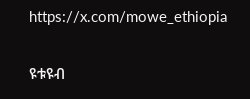https://x.com/mowe_ethiopia

ዩቱዩብ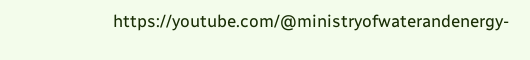https://youtube.com/@ministryofwaterandenergy-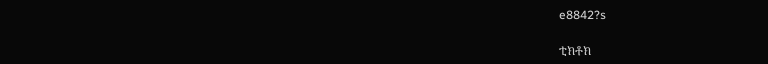e8842?s

ቲክቶክ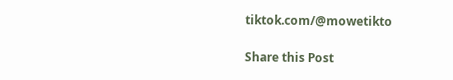tiktok.com/@mowetikto

Share this Post